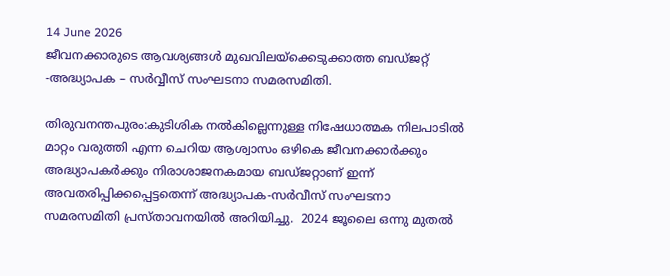14 June 2026
ജീവനക്കാരുടെ ആവശ്യങ്ങള്‍ മുഖവിലയ്‌ക്കെടുക്കാത്ത ബഡ്ജറ്റ് -അദ്ധ്യാപക – സര്‍വ്വീസ് സംഘടനാ സമരസമിതി.

തിരുവനന്തപുരം:കുടിശിക നല്‍കില്ലെന്നുള്ള നിഷേധാത്മക നിലപാടില്‍ മാറ്റം വരുത്തി എന്ന ചെറിയ ആശ്വാസം ഒഴികെ ജീവനക്കാര്‍ക്കും അദ്ധ്യാപകര്‍ക്കും നിരാശാജനകമായ ബഡ്ജറ്റാണ് ഇന്ന് അവതരിപ്പിക്കപ്പെട്ടതെന്ന് അദ്ധ്യാപക-സര്‍വീസ് സംഘടനാ സമരസമിതി പ്രസ്താവനയില്‍ അറിയിച്ചു.  2024 ജൂലൈ ഒന്നു മുതല്‍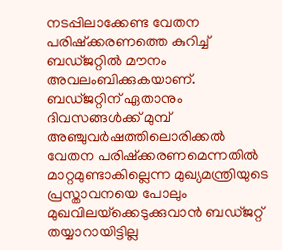നടപ്പിലാക്കേണ്ട വേതന പരിഷ്‌ക്കരണത്തെ കുറിച്ച് ബഡ്ജറ്റില്‍ മൗനം അവലംബിക്കുകയാണ്.  ബഡ്ജറ്റിന് ഏതാനും ദിവസങ്ങള്‍ക്ക് മുമ്പ് അഞ്ചുവര്‍ഷത്തിലൊരിക്കല്‍ വേതന പരിഷ്‌ക്കരണമെന്നതില്‍ മാറ്റമുണ്ടാകില്ലെന്ന മുഖ്യമന്ത്രിയുടെ പ്രസ്താവനയെ പോലും മുഖവിലയ്‌ക്കെടുക്കുവാന്‍ ബഡ്ജറ്റ് തയ്യാറായിട്ടില്ല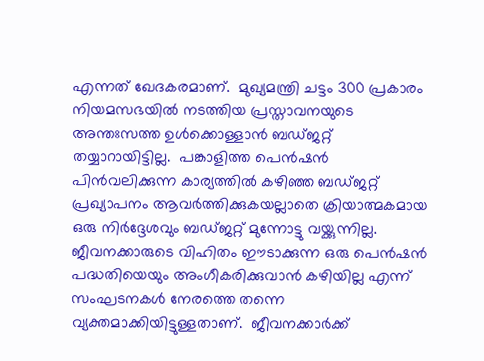എന്നത് ഖേദകരമാണ്.  മുഖ്യമന്ത്രി ചട്ടം 300 പ്രകാരം നിയമസഭയില്‍ നടത്തിയ പ്രസ്താവനയുടെ അന്തഃസത്ത ഉള്‍ക്കൊള്ളാന്‍ ബഡ്ജറ്റ് തയ്യാറായിട്ടില്ല.  പങ്കാളിത്ത പെന്‍ഷന്‍ പിന്‍വലിക്കുന്ന കാര്യത്തില്‍ കഴിഞ്ഞ ബഡ്ജറ്റ് പ്രഖ്യാപനം ആവര്‍ത്തിക്കുകയല്ലാതെ ക്രിയാത്മകമായ ഒരു നിര്‍ദ്ദേശവും ബഡ്ജറ്റ് മുന്നോട്ടു വയ്ക്കുന്നില്ല.  ജീവനക്കാരുടെ വിഹിതം ഈടാക്കുന്ന ഒരു പെന്‍ഷന്‍ പദ്ധതിയെയും അംഗീകരിക്കുവാന്‍ കഴിയില്ല എന്ന് സംഘടനകള്‍ നേരത്തെ തന്നെ വ്യക്തമാക്കിയിട്ടുള്ളതാണ്.  ജീവനക്കാര്‍ക്ക്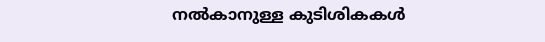നല്‍കാനുള്ള കുടിശികകള്‍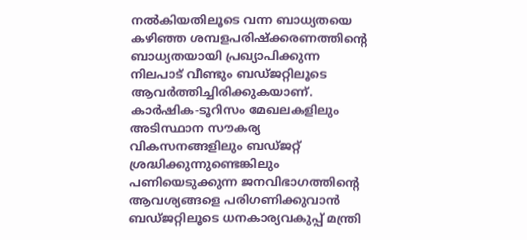നല്‍കിയതിലൂടെ വന്ന ബാധ്യതയെ കഴിഞ്ഞ ശമ്പളപരിഷ്‌ക്കരണത്തിന്റെ ബാധ്യതയായി പ്രഖ്യാപിക്കുന്ന നിലപാട് വീണ്ടും ബഡ്ജറ്റിലൂടെ ആവര്‍ത്തിച്ചിരിക്കുകയാണ്.  കാര്‍ഷിക-ടൂറിസം മേഖലകളിലും അടിസ്ഥാന സൗകര്യ വികസനങ്ങളിലും ബഡ്ജറ്റ് ശ്രദ്ധിക്കുന്നുണ്ടെങ്കിലും പണിയെടുക്കുന്ന ജനവിഭാഗത്തിന്റെ ആവശ്യങ്ങളെ പരിഗണിക്കുവാന്‍ ബഡ്ജറ്റിലൂടെ ധനകാര്യവകുപ്പ് മന്ത്രി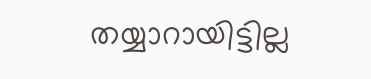തയ്യാറായിട്ടില്ല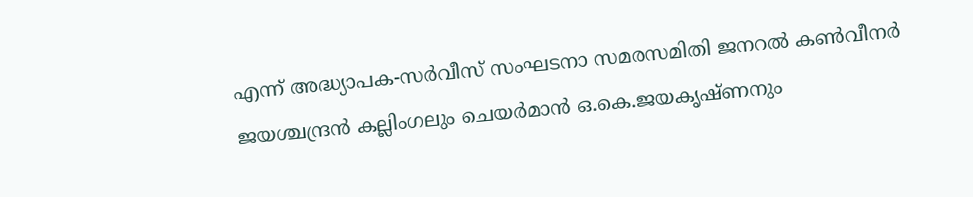എന്ന് അദ്ധ്യാപക-സര്‍വീസ് സംഘടനാ സമരസമിതി ജനറല്‍ കണ്‍വീനര്‍ ജയശ്ചന്ദ്രന്‍ കല്ലിംഗലും ചെയര്‍മാന്‍ ഒ.കെ.ജയകൃഷ്ണനും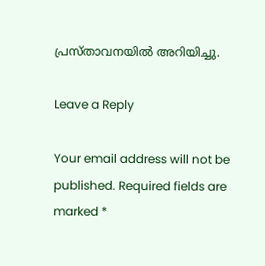പ്രസ്താവനയില്‍ അറിയിച്ചു.

Leave a Reply

Your email address will not be published. Required fields are marked *